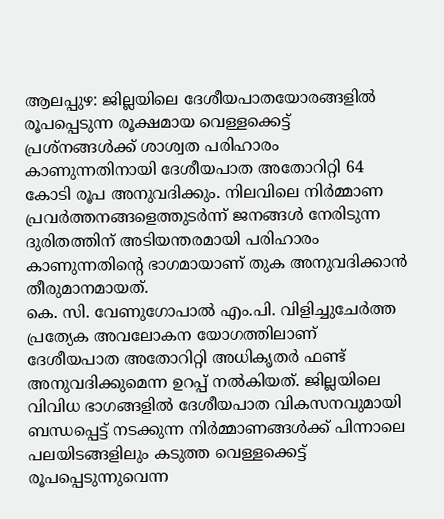ആലപ്പുഴ: ജില്ലയിലെ ദേശീയപാതയോരങ്ങളിൽ രൂപപ്പെടുന്ന രൂക്ഷമായ വെള്ളക്കെട്ട് പ്രശ്നങ്ങൾക്ക് ശാശ്വത പരിഹാരം കാണുന്നതിനായി ദേശീയപാത അതോറിറ്റി 64 കോടി രൂപ അനുവദിക്കും. നിലവിലെ നിർമ്മാണ പ്രവർത്തനങ്ങളെത്തുടർന്ന് ജനങ്ങൾ നേരിടുന്ന ദുരിതത്തിന് അടിയന്തരമായി പരിഹാരം കാണുന്നതിന്റെ ഭാഗമായാണ് തുക അനുവദിക്കാൻ തീരുമാനമായത്.
കെ. സി. വേണുഗോപാൽ എം.പി. വിളിച്ചുചേർത്ത പ്രത്യേക അവലോകന യോഗത്തിലാണ് ദേശീയപാത അതോറിറ്റി അധികൃതർ ഫണ്ട് അനുവദിക്കുമെന്ന ഉറപ്പ് നൽകിയത്. ജില്ലയിലെ വിവിധ ഭാഗങ്ങളിൽ ദേശീയപാത വികസനവുമായി ബന്ധപ്പെട്ട് നടക്കുന്ന നിർമ്മാണങ്ങൾക്ക് പിന്നാലെ പലയിടങ്ങളിലും കടുത്ത വെള്ളക്കെട്ട് രൂപപ്പെടുന്നുവെന്ന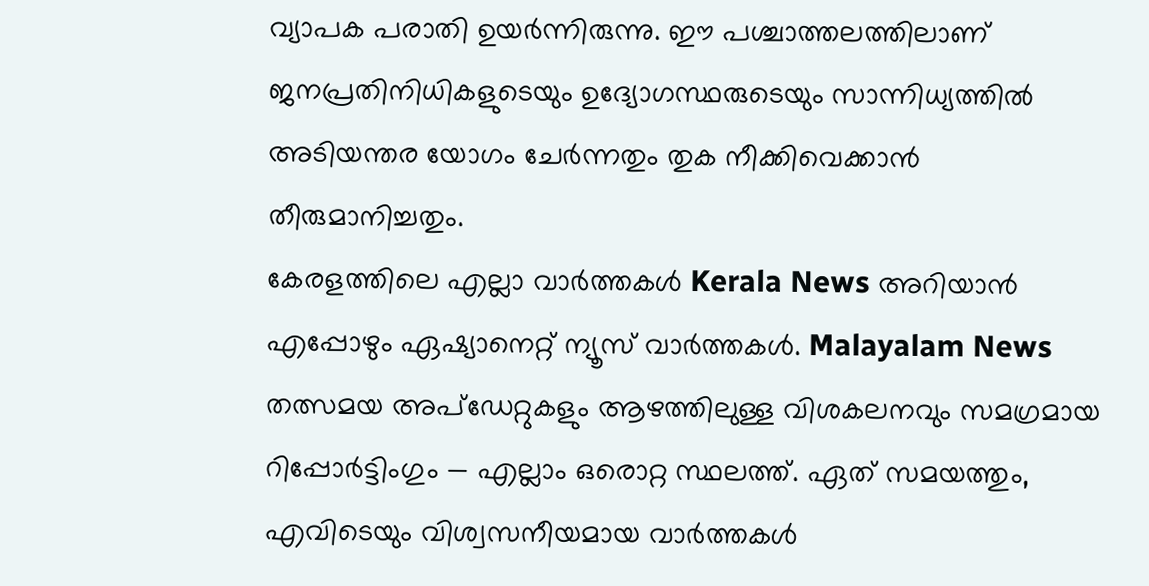വ്യാപക പരാതി ഉയർന്നിരുന്നു. ഈ പശ്ചാത്തലത്തിലാണ് ജനപ്രതിനിധികളുടെയും ഉദ്യോഗസ്ഥരുടെയും സാന്നിധ്യത്തിൽ അടിയന്തര യോഗം ചേർന്നതും തുക നീക്കിവെക്കാൻ തീരുമാനിച്ചതും.
കേരളത്തിലെ എല്ലാ വാർത്തകൾ Kerala News അറിയാൻ എപ്പോഴും ഏഷ്യാനെറ്റ് ന്യൂസ് വാർത്തകൾ. Malayalam News തത്സമയ അപ്ഡേറ്റുകളും ആഴത്തിലുള്ള വിശകലനവും സമഗ്രമായ റിപ്പോർട്ടിംഗും — എല്ലാം ഒരൊറ്റ സ്ഥലത്ത്. ഏത് സമയത്തും, എവിടെയും വിശ്വസനീയമായ വാർത്തകൾ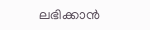ലഭിക്കാൻ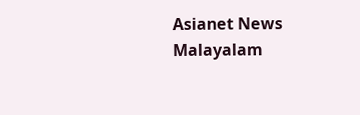Asianet News Malayalam